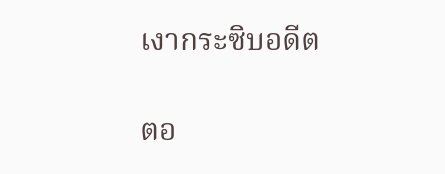เงากระซิบอดีต

ตอ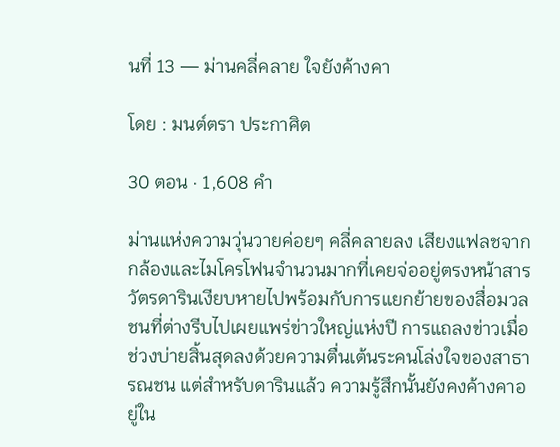นที่ 13 — ม่านคลี่คลาย ใจยังค้างคา

โดย : มนต์ตรา ประกาศิต

30 ตอน · 1,608 คำ

ม่านแห่งความวุ่นวายค่อยๆ คลี่คลายลง เสียงแฟลชจากกล้องและไมโครโฟนจำนวนมากที่เคยจ่ออยู่ตรงหน้าสารวัตรดารินเงียบหายไปพร้อมกับการแยกย้ายของสื่อมวลชนที่ต่างรีบไปเผยแพร่ข่าวใหญ่แห่งปี การแถลงข่าวเมื่อช่วงบ่ายสิ้นสุดลงด้วยความตื่นเต้นระคนโล่งใจของสาธารณชน แต่สำหรับดารินแล้ว ความรู้สึกนั้นยังคงค้างคาอยู่ใน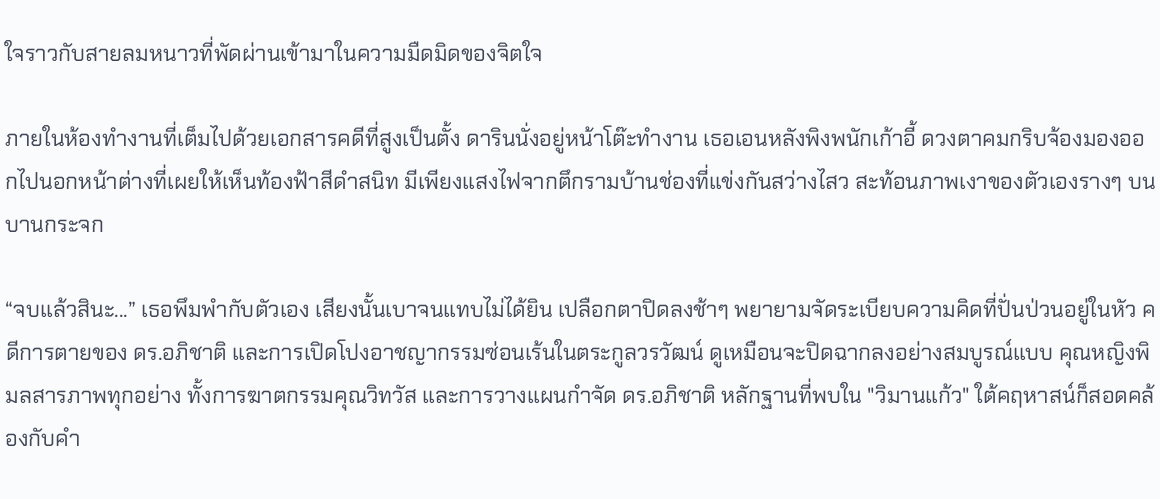ใจราวกับสายลมหนาวที่พัดผ่านเข้ามาในความมืดมิดของจิตใจ

ภายในห้องทำงานที่เต็มไปด้วยเอกสารคดีที่สูงเป็นตั้ง ดารินนั่งอยู่หน้าโต๊ะทำงาน เธอเอนหลังพิงพนักเก้าอี้ ‌ดวงตาคมกริบจ้องมองออกไปนอกหน้าต่างที่เผยให้เห็นท้องฟ้าสีดำสนิท มีเพียงแสงไฟจากตึกรามบ้านช่องที่แข่งกันสว่างไสว สะท้อนภาพเงาของตัวเองรางๆ บนบานกระจก

“จบแล้วสินะ...” เธอพึมพำกับตัวเอง เสียงนั้นเบาจนแทบไม่ได้ยิน เปลือกตาปิดลงช้าๆ พยายามจัดระเบียบความคิดที่ปั่นป่วนอยู่ในหัว คดีการตายของ ดร.อภิชาติ และการเปิดโปงอาชญากรรมซ่อนเร้นในตระกูลวรวัฒน์ ดูเหมือนจะปิดฉากลงอย่างสมบูรณ์แบบ คุณหญิงพิมลสารภาพทุกอย่าง ทั้งการฆาตกรรมคุณวิทวัส และการวางแผนกำจัด ดร.อภิชาติ ‍หลักฐานที่พบใน "วิมานแก้ว" ใต้คฤหาสน์ก็สอดคล้องกับคำ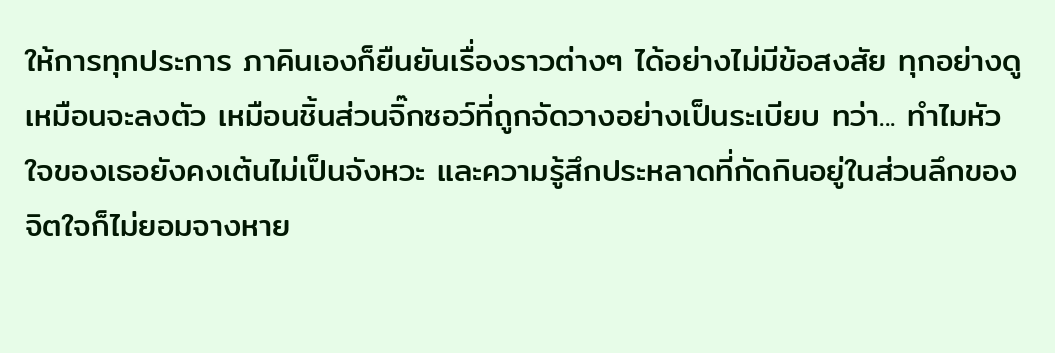ให้การทุกประการ ภาคินเองก็ยืนยันเรื่องราวต่างๆ ได้อย่างไม่มีข้อสงสัย ทุกอย่างดูเหมือนจะลงตัว เหมือนชิ้นส่วนจิ๊กซอว์ที่ถูกจัดวางอย่างเป็นระเบียบ ทว่า... ทำไมหัวใจของเธอยังคงเต้นไม่เป็นจังหวะ และความรู้สึกประหลาดที่กัดกินอยู่ในส่วนลึกของจิตใจก็ไม่ยอมจางหาย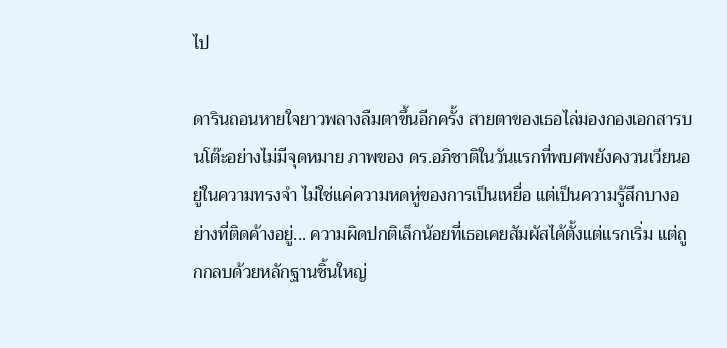ไป

ดารินถอนหายใจยาวพลางลืมตาขึ้นอีกครั้ง สายตาของเธอไล่มองกองเอกสารบนโต๊ะอย่างไม่มีจุดหมาย ภาพของ ดร.อภิชาติในวันแรกที่พบศพยังคงวนเวียนอยู่ในความทรงจำ ไม่ใช่แค่ความหดหู่ของการเป็นเหยื่อ แต่เป็นความรู้สึกบางอย่างที่ติดค้างอยู่... ความผิดปกติเล็กน้อยที่เธอเคยสัมผัสได้ตั้งแต่แรกเริ่ม ‍แต่ถูกกลบด้วยหลักฐานชิ้นใหญ่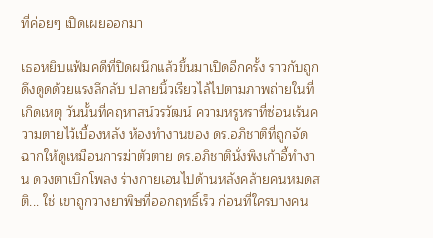ที่ค่อยๆ เปิดเผยออกมา

เธอหยิบแฟ้มคดีที่ปิดผนึกแล้วขึ้นมาเปิดอีกครั้ง ราวกับถูกดึงดูดด้วยแรงลึกลับ ปลายนิ้วเรียวไล้ไปตามภาพถ่ายในที่เกิดเหตุ วันนั้นที่คฤหาสน์วรวัฒน์ ความหรูหราที่ซ่อนเร้นความตายไว้เบื้องหลัง ห้องทำงานของ ดร.อภิชาติที่ถูกจัดฉากให้ดูเหมือนการฆ่าตัวตาย ดร.อภิชาตินั่งพิงเก้าอี้ทำงาน ดวงตาเบิกโพลง ร่างกายเอนไปด้านหลังคล้ายคนหมดสติ... ใช่ เขาถูกวางยาพิษที่ออกฤทธิ์เร็ว ก่อนที่ใครบางคน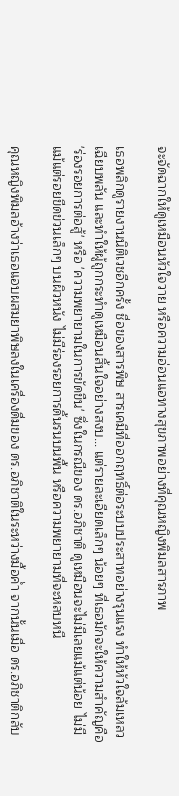จะจัดฉากให้ดูเหมือนหัวใจวาย หรือความอ่อนแอทางสุขภาพอย่างที่คุณหญิงพิมลสารภาพ

เธอพลิกดูรายงานนิติเวชอีกครั้ง ชื่อของสารพิษ สารเคมีที่ออกฤทธิ์ต่อระบบประสาทอย่างรุนแรง ทำให้หัวใจล้มเหลวเฉียบพลัน และทำให้ผู้ถูกกระทำดูเหมือนสิ้นใจอย่างสงบ... แต่รายละเอียดเล็กๆ น้อยๆ ที่เธอมักจะให้ความสำคัญคือ 'ร่องรอยการต่อสู้' หรือ 'ความพยายามในการขัดขืน' ซึ่งในกรณีของ ดร.อภิชาติ ดูเหมือนจะไม่มีเลยแม้แต่น้อย ไม่มีแม้แต่รอยขีดข่วนเล็กๆ บนผิวหนัง ไม่มีร่องรอยการดิ้นรนบนพื้น หรือความพยายามที่จะหลบหนี

คุณหญิงพิมลอ้างว่าเธอแอบผสมยาพิษลงในเครื่องดื่มของ ดร.อภิชาติในระหว่างมื้อค่ำ จากนั้นเมื่อ ดร.อภิชาติกลับ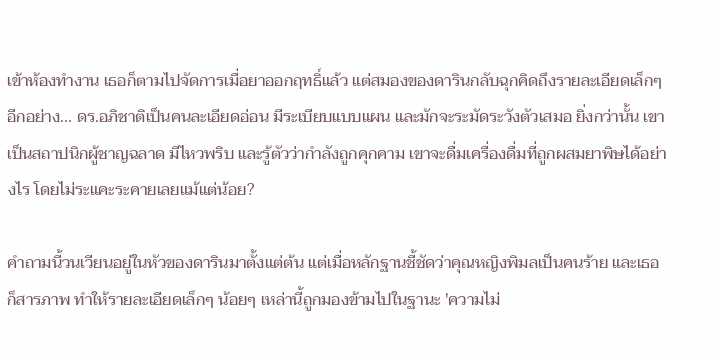เข้าห้องทำงาน เธอก็ตามไปจัดการเมื่อยาออกฤทธิ์แล้ว แต่สมองของดารินกลับฉุกคิดถึงรายละเอียดเล็กๆ อีกอย่าง... ดร.อภิชาติเป็นคนละเอียดอ่อน มีระเบียบแบบแผน และมักจะระมัดระวังตัวเสมอ ยิ่งกว่านั้น เขาเป็นสถาปนิกผู้ชาญฉลาด มีไหวพริบ และรู้ตัวว่ากำลังถูกคุกคาม เขาจะดื่มเครื่องดื่มที่ถูกผสมยาพิษได้อย่างไร โดยไม่ระแคะระคายเลยแม้แต่น้อย?

คำถามนี้วนเวียนอยู่ในหัวของดารินมาตั้งแต่ต้น แต่เมื่อหลักฐานชี้ชัดว่าคุณหญิงพิมลเป็นคนร้าย และเธอก็สารภาพ ทำให้รายละเอียดเล็กๆ น้อยๆ เหล่านี้ถูกมองข้ามไปในฐานะ 'ความไม่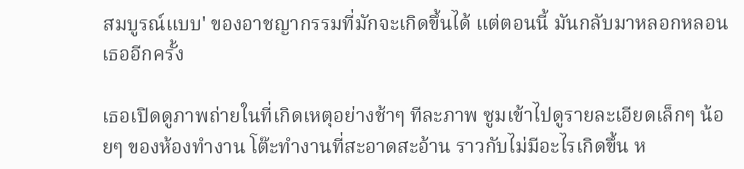สมบูรณ์แบบ' ของอาชญากรรมที่มักจะเกิดขึ้นได้ แต่ตอนนี้ มันกลับมาหลอกหลอนเธออีกครั้ง

เธอเปิดดูภาพถ่ายในที่เกิดเหตุอย่างช้าๆ ทีละภาพ ซูมเข้าไปดูรายละเอียดเล็กๆ น้อยๆ ของห้องทำงาน โต๊ะทำงานที่สะอาดสะอ้าน ราวกับไม่มีอะไรเกิดขึ้น ห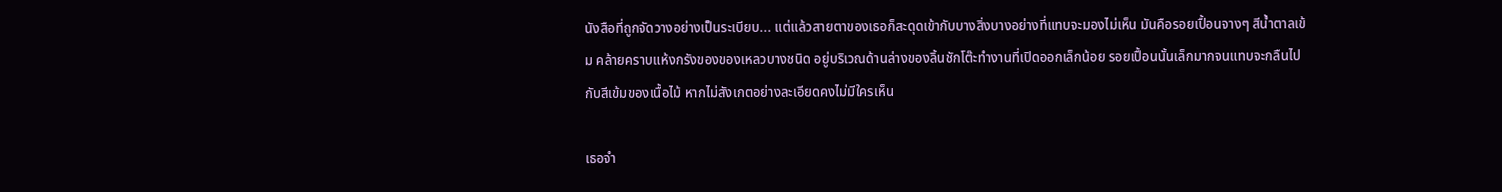นังสือที่ถูกจัดวางอย่างเป็นระเบียบ... แต่แล้วสายตาของเธอก็สะดุดเข้ากับบางสิ่งบางอย่างที่แทบจะมองไม่เห็น มันคือรอยเปื้อนจางๆ สีน้ำตาลเข้ม คล้ายคราบแห้งกรังของของเหลวบางชนิด อยู่บริเวณด้านล่างของลิ้นชักโต๊ะทำงานที่เปิดออกเล็กน้อย รอยเปื้อนนั้นเล็กมากจนแทบจะกลืนไปกับสีเข้มของเนื้อไม้ หากไม่สังเกตอย่างละเอียดคงไม่มีใครเห็น

เธอจำ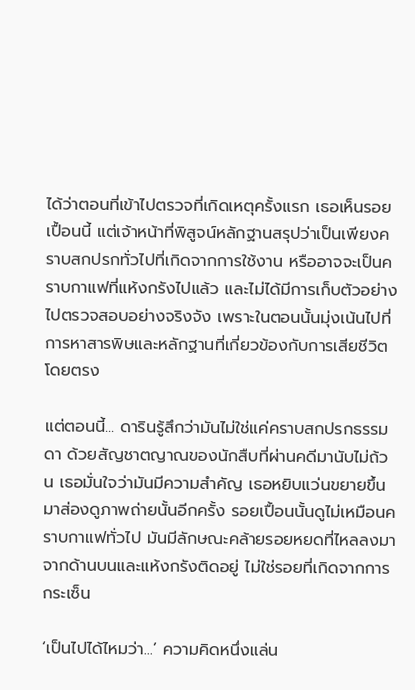ได้ว่าตอนที่เข้าไปตรวจที่เกิดเหตุครั้งแรก เธอเห็นรอยเปื้อนนี้ แต่เจ้าหน้าที่พิสูจน์หลักฐานสรุปว่าเป็นเพียงคราบสกปรกทั่วไปที่เกิดจากการใช้งาน หรืออาจจะเป็นคราบกาแฟที่แห้งกรังไปแล้ว และไม่ได้มีการเก็บตัวอย่างไปตรวจสอบอย่างจริงจัง เพราะในตอนนั้นมุ่งเน้นไปที่การหาสารพิษและหลักฐานที่เกี่ยวข้องกับการเสียชีวิตโดยตรง

แต่ตอนนี้... ดารินรู้สึกว่ามันไม่ใช่แค่คราบสกปรกธรรมดา ด้วยสัญชาตญาณของนักสืบที่ผ่านคดีมานับไม่ถ้วน เธอมั่นใจว่ามันมีความสำคัญ เธอหยิบแว่นขยายขึ้นมาส่องดูภาพถ่ายนั้นอีกครั้ง รอยเปื้อนนั้นดูไม่เหมือนคราบกาแฟทั่วไป มันมีลักษณะคล้ายรอยหยดที่ไหลลงมาจากด้านบนและแห้งกรังติดอยู่ ไม่ใช่รอยที่เกิดจากการกระเซ็น

‘เป็นไปได้ไหมว่า...’ ความคิดหนึ่งแล่น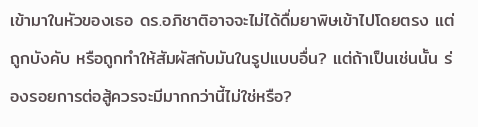เข้ามาในหัวของเธอ ดร.อภิชาติอาจจะไม่ได้ดื่มยาพิษเข้าไปโดยตรง แต่ถูกบังคับ หรือถูกทำให้สัมผัสกับมันในรูปแบบอื่น? แต่ถ้าเป็นเช่นนั้น ร่องรอยการต่อสู้ควรจะมีมากกว่านี้ไม่ใช่หรือ?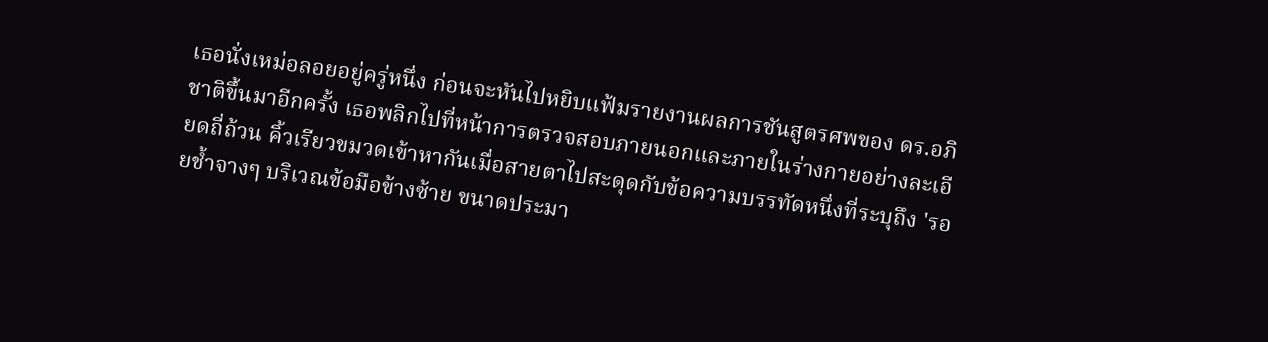เธอนั่งเหม่อลอยอยู่ครู่หนึ่ง ก่อนจะหันไปหยิบแฟ้มรายงานผลการชันสูตรศพของ ดร.อภิชาติขึ้นมาอีกครั้ง เธอพลิกไปที่หน้าการตรวจสอบภายนอกและภายในร่างกายอย่างละเอียดถี่ถ้วน คิ้วเรียวขมวดเข้าหากันเมื่อสายตาไปสะดุดกับข้อความบรรทัดหนึ่งที่ระบุถึง 'รอยช้ำจางๆ บริเวณข้อมือข้างซ้าย ขนาดประมา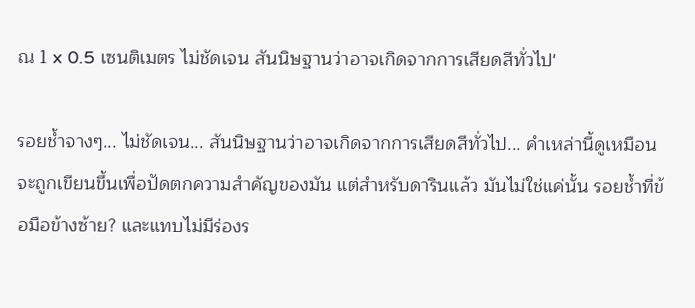ณ 1 x 0.5 เซนติเมตร ไม่ชัดเจน สันนิษฐานว่าอาจเกิดจากการเสียดสีทั่วไป'

รอยช้ำจางๆ... ไม่ชัดเจน... สันนิษฐานว่าอาจเกิดจากการเสียดสีทั่วไป... คำเหล่านี้ดูเหมือนจะถูกเขียนขึ้นเพื่อปัดตกความสำคัญของมัน แต่สำหรับดารินแล้ว มันไม่ใช่แค่นั้น รอยช้ำที่ข้อมือข้างซ้าย? และแทบไม่มีร่องร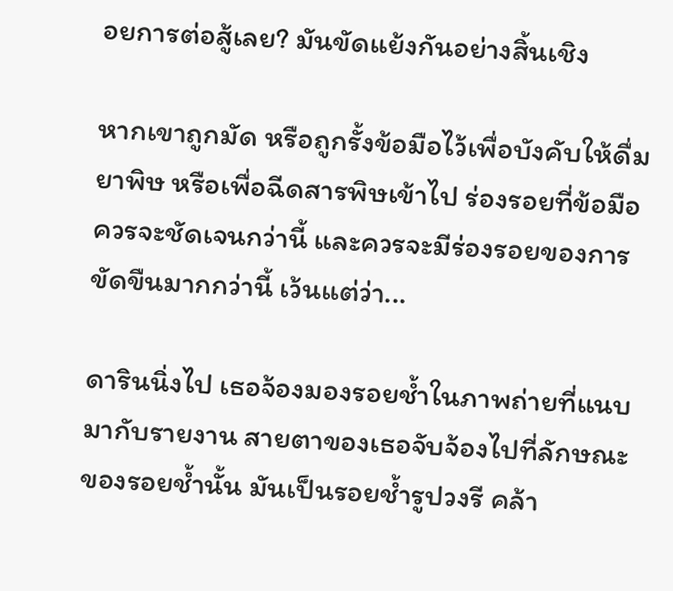อยการต่อสู้เลย? มันขัดแย้งกันอย่างสิ้นเชิง

หากเขาถูกมัด หรือถูกรั้งข้อมือไว้เพื่อบังคับให้ดื่มยาพิษ หรือเพื่อฉีดสารพิษเข้าไป ร่องรอยที่ข้อมือควรจะชัดเจนกว่านี้ และควรจะมีร่องรอยของการขัดขืนมากกว่านี้ เว้นแต่ว่า...

ดารินนิ่งไป เธอจ้องมองรอยช้ำในภาพถ่ายที่แนบมากับรายงาน สายตาของเธอจับจ้องไปที่ลักษณะของรอยช้ำนั้น มันเป็นรอยช้ำรูปวงรี คล้า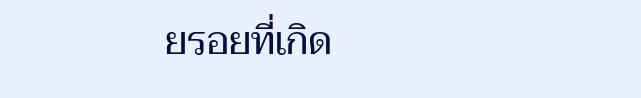ยรอยที่เกิด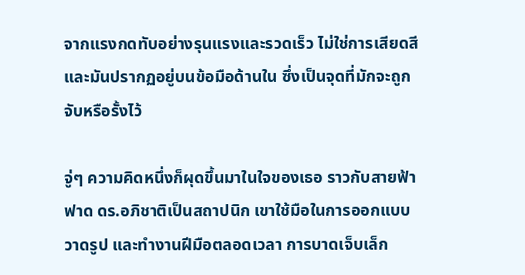จากแรงกดทับอย่างรุนแรงและรวดเร็ว ไม่ใช่การเสียดสี และมันปรากฏอยู่บนข้อมือด้านใน ซึ่งเป็นจุดที่มักจะถูกจับหรือรั้งไว้

จู่ๆ ความคิดหนึ่งก็ผุดขึ้นมาในใจของเธอ ราวกับสายฟ้าฟาด ดร.อภิชาติเป็นสถาปนิก เขาใช้มือในการออกแบบ วาดรูป และทำงานฝีมือตลอดเวลา การบาดเจ็บเล็ก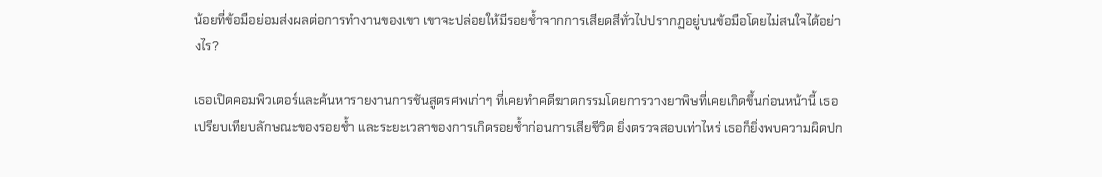น้อยที่ข้อมือย่อมส่งผลต่อการทำงานของเขา เขาจะปล่อยให้มีรอยช้ำจากการเสียดสีทั่วไปปรากฏอยู่บนข้อมือโดยไม่สนใจได้อย่างไร?

เธอเปิดคอมพิวเตอร์และค้นหารายงานการชันสูตรศพเก่าๆ ที่เคยทำคดีฆาตกรรมโดยการวางยาพิษที่เคยเกิดขึ้นก่อนหน้านี้ เธอเปรียบเทียบลักษณะของรอยช้ำ และระยะเวลาของการเกิดรอยช้ำก่อนการเสียชีวิต ยิ่งตรวจสอบเท่าไหร่ เธอก็ยิ่งพบความผิดปก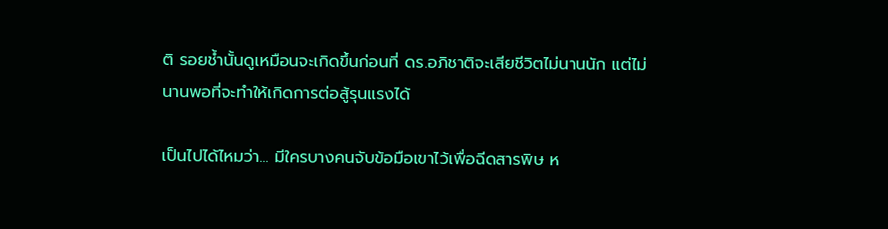ติ รอยช้ำนั้นดูเหมือนจะเกิดขึ้นก่อนที่ ดร.อภิชาติจะเสียชีวิตไม่นานนัก แต่ไม่นานพอที่จะทำให้เกิดการต่อสู้รุนแรงได้

เป็นไปได้ไหมว่า... มีใครบางคนจับข้อมือเขาไว้เพื่อฉีดสารพิษ ห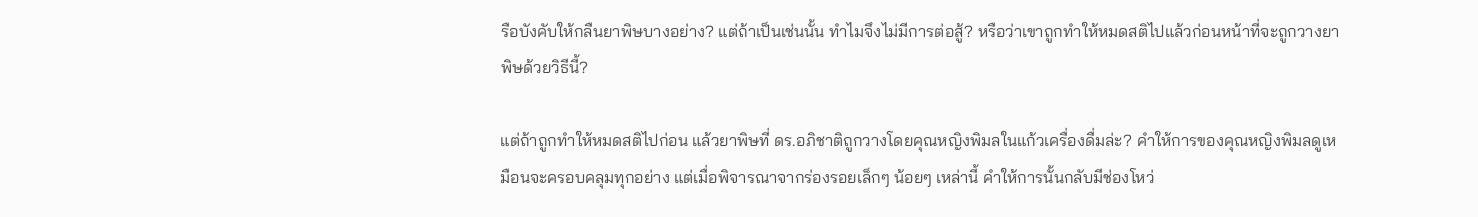รือบังคับให้กลืนยาพิษบางอย่าง? แต่ถ้าเป็นเช่นนั้น ทำไมจึงไม่มีการต่อสู้? หรือว่าเขาถูกทำให้หมดสติไปแล้วก่อนหน้าที่จะถูกวางยาพิษด้วยวิธีนี้?

แต่ถ้าถูกทำให้หมดสติไปก่อน แล้วยาพิษที่ ดร.อภิชาติถูกวางโดยคุณหญิงพิมลในแก้วเครื่องดื่มล่ะ? คำให้การของคุณหญิงพิมลดูเหมือนจะครอบคลุมทุกอย่าง แต่เมื่อพิจารณาจากร่องรอยเล็กๆ น้อยๆ เหล่านี้ คำให้การนั้นกลับมีช่องโหว่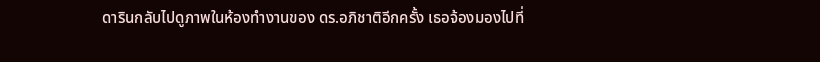ดารินกลับไปดูภาพในห้องทำงานของ ดร.อภิชาติอีกครั้ง เธอจ้องมองไปที่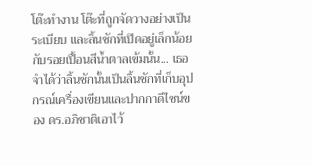โต๊ะทำงาน โต๊ะที่ถูกจัดวางอย่างเป็นระเบียบ และลิ้นชักที่เปิดอยู่เล็กน้อยกับรอยเปื้อนสีน้ำตาลเข้มนั้น... เธอจำได้ว่าลิ้นชักนั้นเป็นลิ้นชักที่เก็บอุปกรณ์เครื่องเขียนและปากกาดีไซน์ของ ดร.อภิชาติเอาไว้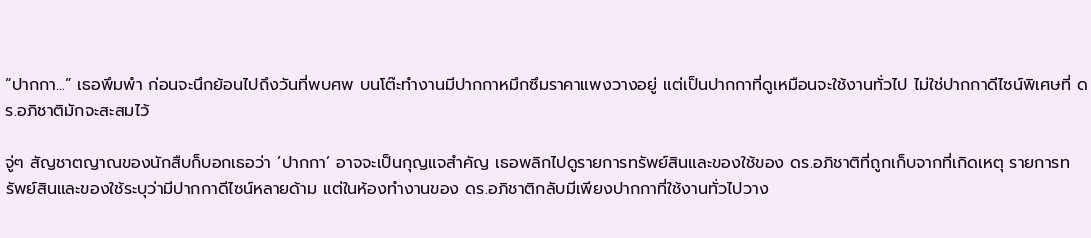“ปากกา...” เธอพึมพำ ก่อนจะนึกย้อนไปถึงวันที่พบศพ บนโต๊ะทำงานมีปากกาหมึกซึมราคาแพงวางอยู่ แต่เป็นปากกาที่ดูเหมือนจะใช้งานทั่วไป ไม่ใช่ปากกาดีไซน์พิเศษที่ ดร.อภิชาติมักจะสะสมไว้

จู่ๆ สัญชาตญาณของนักสืบก็บอกเธอว่า ‘ปากกา’ อาจจะเป็นกุญแจสำคัญ เธอพลิกไปดูรายการทรัพย์สินและของใช้ของ ดร.อภิชาติที่ถูกเก็บจากที่เกิดเหตุ รายการทรัพย์สินและของใช้ระบุว่ามีปากกาดีไซน์หลายด้าม แต่ในห้องทำงานของ ดร.อภิชาติกลับมีเพียงปากกาที่ใช้งานทั่วไปวาง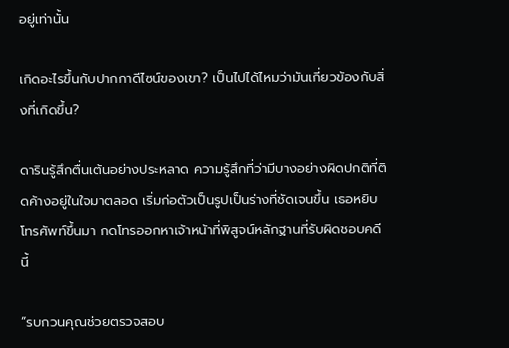อยู่เท่านั้น

เกิดอะไรขึ้นกับปากกาดีไซน์ของเขา? เป็นไปได้ไหมว่ามันเกี่ยวข้องกับสิ่งที่เกิดขึ้น?

ดารินรู้สึกตื่นเต้นอย่างประหลาด ความรู้สึกที่ว่ามีบางอย่างผิดปกติที่ติดค้างอยู่ในใจมาตลอด เริ่มก่อตัวเป็นรูปเป็นร่างที่ชัดเจนขึ้น เธอหยิบโทรศัพท์ขึ้นมา กดโทรออกหาเจ้าหน้าที่พิสูจน์หลักฐานที่รับผิดชอบคดีนี้

“รบกวนคุณช่วยตรวจสอบ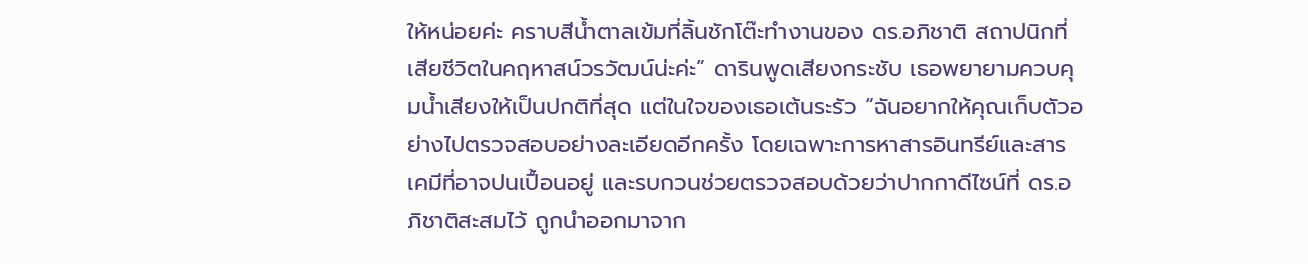ให้หน่อยค่ะ คราบสีน้ำตาลเข้มที่ลิ้นชักโต๊ะทำงานของ ดร.อภิชาติ สถาปนิกที่เสียชีวิตในคฤหาสน์วรวัฒน์น่ะค่ะ” ดารินพูดเสียงกระชับ เธอพยายามควบคุมน้ำเสียงให้เป็นปกติที่สุด แต่ในใจของเธอเต้นระรัว “ฉันอยากให้คุณเก็บตัวอย่างไปตรวจสอบอย่างละเอียดอีกครั้ง โดยเฉพาะการหาสารอินทรีย์และสารเคมีที่อาจปนเปื้อนอยู่ และรบกวนช่วยตรวจสอบด้วยว่าปากกาดีไซน์ที่ ดร.อภิชาติสะสมไว้ ถูกนำออกมาจาก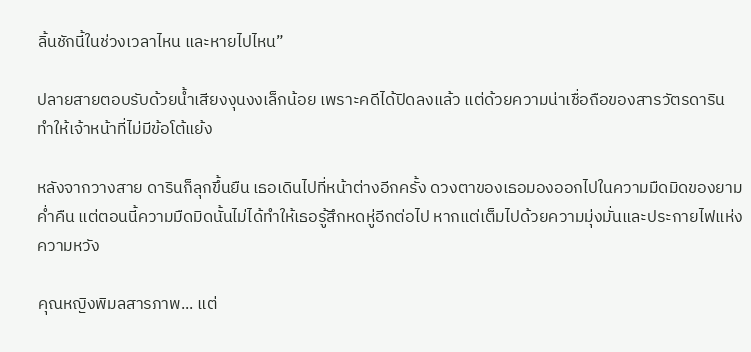ลิ้นชักนี้ในช่วงเวลาไหน และหายไปไหน”

ปลายสายตอบรับด้วยน้ำเสียงงุนงงเล็กน้อย เพราะคดีได้ปิดลงแล้ว แต่ด้วยความน่าเชื่อถือของสารวัตรดาริน ทำให้เจ้าหน้าที่ไม่มีข้อโต้แย้ง

หลังจากวางสาย ดารินก็ลุกขึ้นยืน เธอเดินไปที่หน้าต่างอีกครั้ง ดวงตาของเธอมองออกไปในความมืดมิดของยามค่ำคืน แต่ตอนนี้ความมืดมิดนั้นไม่ได้ทำให้เธอรู้สึกหดหู่อีกต่อไป หากแต่เต็มไปด้วยความมุ่งมั่นและประกายไฟแห่งความหวัง

คุณหญิงพิมลสารภาพ... แต่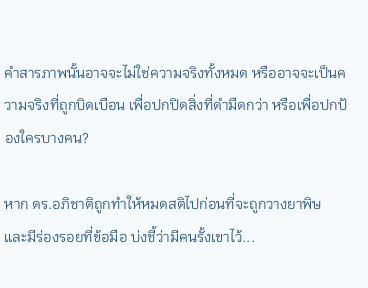คำสารภาพนั้นอาจจะไม่ใช่ความจริงทั้งหมด หรืออาจจะเป็นความจริงที่ถูกบิดเบือน เพื่อปกปิดสิ่งที่ดำมืดกว่า หรือเพื่อปกป้องใครบางคน?

หาก ดร.อภิชาติถูกทำให้หมดสติไปก่อนที่จะถูกวางยาพิษ และมีร่องรอยที่ข้อมือ บ่งชี้ว่ามีคนรั้งเขาไว้...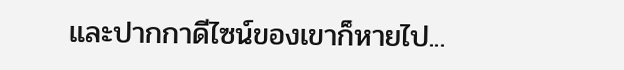และปากกาดีไซน์ของเขาก็หายไป...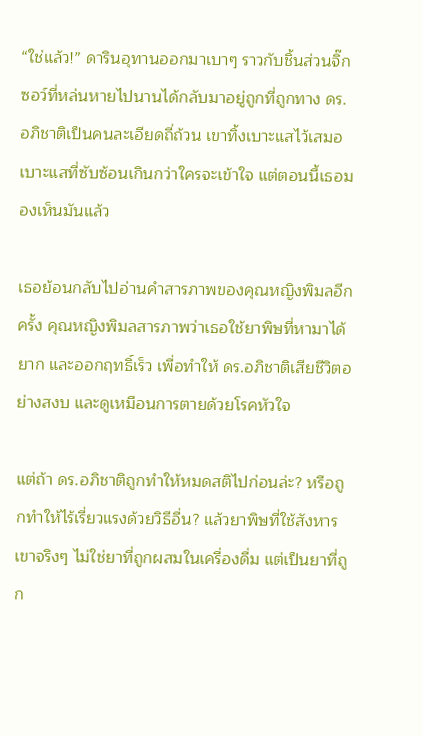“ใช่แล้ว!” ดารินอุทานออกมาเบาๆ ราวกับชิ้นส่วนจิ๊กซอว์ที่หล่นหายไปนานได้กลับมาอยู่ถูกที่ถูกทาง ดร.อภิชาติเป็นคนละเอียดถี่ถ้วน เขาทิ้งเบาะแสไว้เสมอ เบาะแสที่ซับซ้อนเกินกว่าใครจะเข้าใจ แต่ตอนนี้เธอมองเห็นมันแล้ว

เธอย้อนกลับไปอ่านคำสารภาพของคุณหญิงพิมลอีกครั้ง คุณหญิงพิมลสารภาพว่าเธอใช้ยาพิษที่หามาได้ยาก และออกฤทธิ์เร็ว เพื่อทำให้ ดร.อภิชาติเสียชีวิตอย่างสงบ และดูเหมือนการตายด้วยโรคหัวใจ

แต่ถ้า ดร.อภิชาติถูกทำให้หมดสติไปก่อนล่ะ? หรือถูกทำให้ไร้เรี่ยวแรงด้วยวิธีอื่น? แล้วยาพิษที่ใช้สังหารเขาจริงๆ ไม่ใช่ยาที่ถูกผสมในเครื่องดื่ม แต่เป็นยาที่ถูก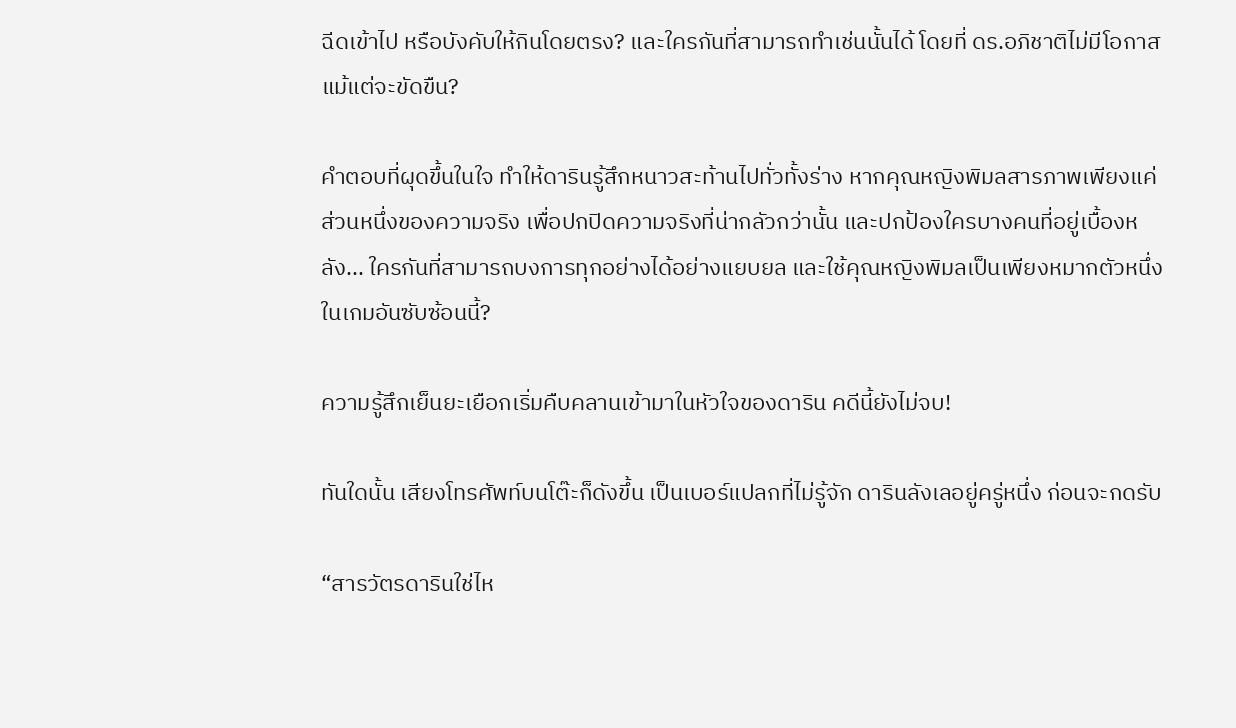ฉีดเข้าไป หรือบังคับให้กินโดยตรง? และใครกันที่สามารถทำเช่นนั้นได้ โดยที่ ดร.อภิชาติไม่มีโอกาสแม้แต่จะขัดขืน?

คำตอบที่ผุดขึ้นในใจ ทำให้ดารินรู้สึกหนาวสะท้านไปทั่วทั้งร่าง หากคุณหญิงพิมลสารภาพเพียงแค่ส่วนหนึ่งของความจริง เพื่อปกปิดความจริงที่น่ากลัวกว่านั้น และปกป้องใครบางคนที่อยู่เบื้องหลัง... ใครกันที่สามารถบงการทุกอย่างได้อย่างแยบยล และใช้คุณหญิงพิมลเป็นเพียงหมากตัวหนึ่งในเกมอันซับซ้อนนี้?

ความรู้สึกเย็นยะเยือกเริ่มคืบคลานเข้ามาในหัวใจของดาริน คดีนี้ยังไม่จบ!

ทันใดนั้น เสียงโทรศัพท์บนโต๊ะก็ดังขึ้น เป็นเบอร์แปลกที่ไม่รู้จัก ดารินลังเลอยู่ครู่หนึ่ง ก่อนจะกดรับ

“สารวัตรดารินใช่ไห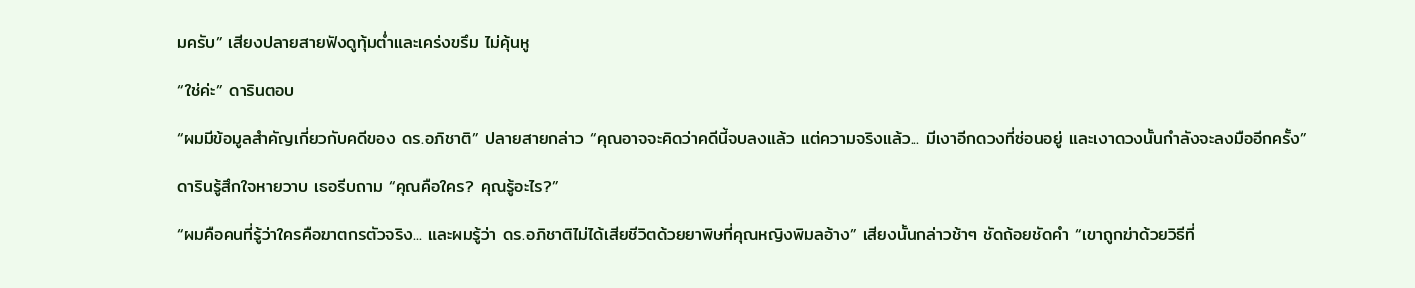มครับ” เสียงปลายสายฟังดูทุ้มต่ำและเคร่งขรึม ไม่คุ้นหู

“ใช่ค่ะ” ดารินตอบ

“ผมมีข้อมูลสำคัญเกี่ยวกับคดีของ ดร.อภิชาติ” ปลายสายกล่าว “คุณอาจจะคิดว่าคดีนี้จบลงแล้ว แต่ความจริงแล้ว... มีเงาอีกดวงที่ซ่อนอยู่ และเงาดวงนั้นกำลังจะลงมืออีกครั้ง”

ดารินรู้สึกใจหายวาบ เธอรีบถาม “คุณคือใคร? คุณรู้อะไร?”

“ผมคือคนที่รู้ว่าใครคือฆาตกรตัวจริง... และผมรู้ว่า ดร.อภิชาติไม่ได้เสียชีวิตด้วยยาพิษที่คุณหญิงพิมลอ้าง” เสียงนั้นกล่าวช้าๆ ชัดถ้อยชัดคำ “เขาถูกฆ่าด้วยวิธีที่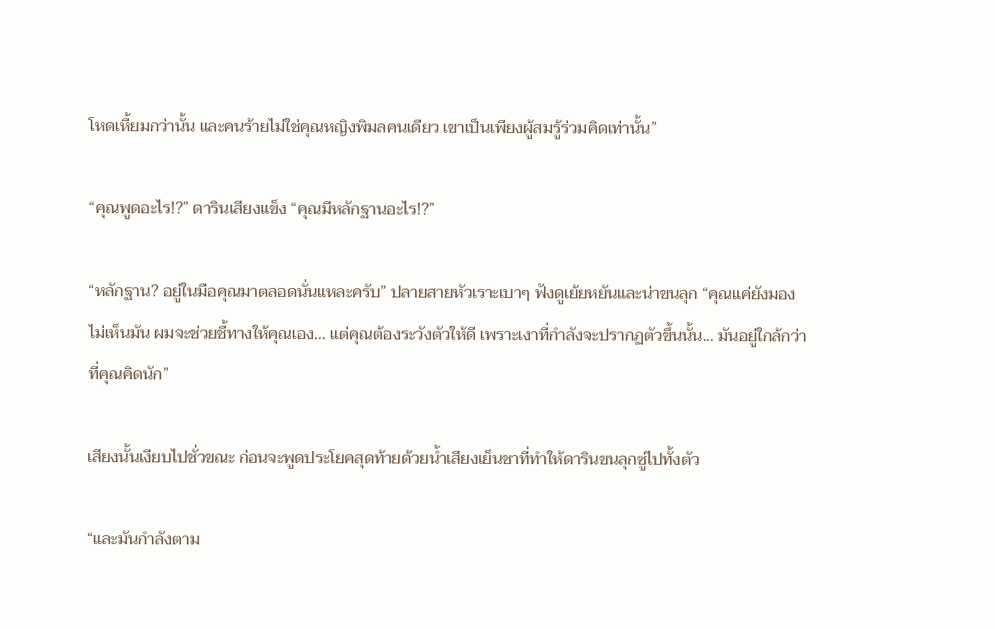โหดเหี้ยมกว่านั้น และคนร้ายไม่ใช่คุณหญิงพิมลคนเดียว เขาเป็นเพียงผู้สมรู้ร่วมคิดเท่านั้น”

“คุณพูดอะไร!?” ดารินเสียงแข็ง “คุณมีหลักฐานอะไร!?”

“หลักฐาน? อยู่ในมือคุณมาตลอดนั่นแหละครับ” ปลายสายหัวเราะเบาๆ ฟังดูเย้ยหยันและน่าขนลุก “คุณแค่ยังมองไม่เห็นมัน ผมจะช่วยชี้ทางให้คุณเอง... แต่คุณต้องระวังตัวให้ดี เพราะเงาที่กำลังจะปรากฏตัวขึ้นนั้น... มันอยู่ใกล้กว่าที่คุณคิดนัก”

เสียงนั้นเงียบไปชั่วขณะ ก่อนจะพูดประโยคสุดท้ายด้วยน้ำเสียงเย็นชาที่ทำให้ดารินขนลุกซู่ไปทั้งตัว

“และมันกำลังตาม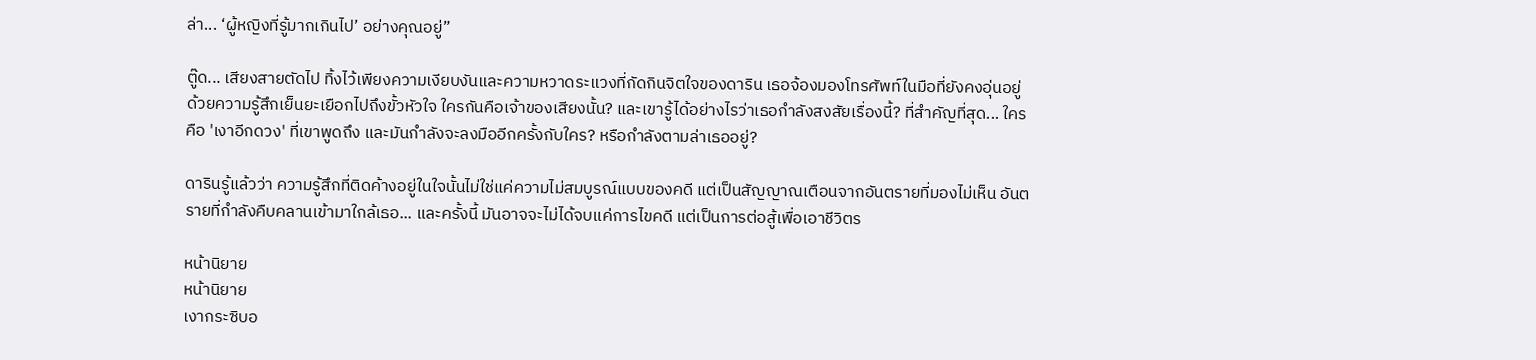ล่า... ‘ผู้หญิงที่รู้มากเกินไป’ อย่างคุณอยู่”

ตู๊ด... เสียงสายตัดไป ทิ้งไว้เพียงความเงียบงันและความหวาดระแวงที่กัดกินจิตใจของดาริน เธอจ้องมองโทรศัพท์ในมือที่ยังคงอุ่นอยู่ด้วยความรู้สึกเย็นยะเยือกไปถึงขั้วหัวใจ ใครกันคือเจ้าของเสียงนั้น? และเขารู้ได้อย่างไรว่าเธอกำลังสงสัยเรื่องนี้? ที่สำคัญที่สุด... ใครคือ 'เงาอีกดวง' ที่เขาพูดถึง และมันกำลังจะลงมืออีกครั้งกับใคร? หรือกำลังตามล่าเธออยู่?

ดารินรู้แล้วว่า ความรู้สึกที่ติดค้างอยู่ในใจนั้นไม่ใช่แค่ความไม่สมบูรณ์แบบของคดี แต่เป็นสัญญาณเตือนจากอันตรายที่มองไม่เห็น อันตรายที่กำลังคืบคลานเข้ามาใกล้เธอ... และครั้งนี้ มันอาจจะไม่ได้จบแค่การไขคดี แต่เป็นการต่อสู้เพื่อเอาชีวิตร

หน้านิยาย
หน้านิยาย
เงากระซิบอ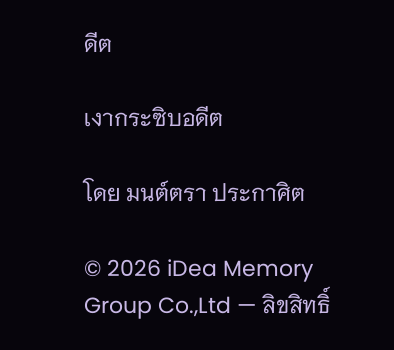ดีต

เงากระซิบอดีต

โดย มนต์ตรา ประกาศิต

© 2026 iDea Memory Group Co.,Ltd — ลิขสิทธิ์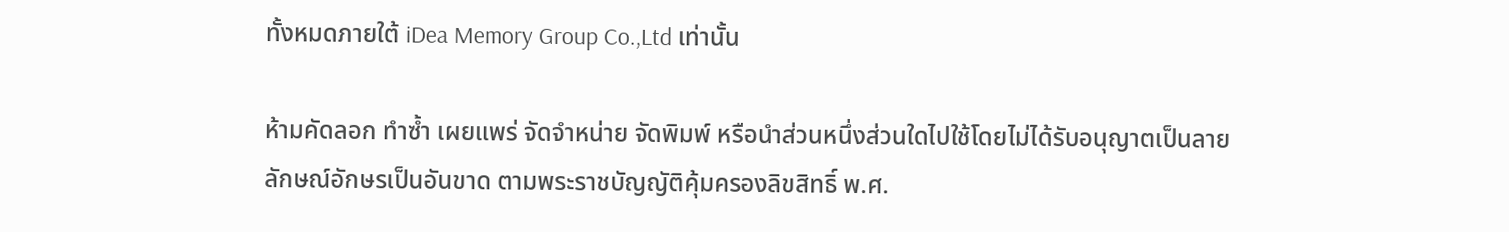ทั้งหมดภายใต้ iDea Memory Group Co.,Ltd เท่านั้น

ห้ามคัดลอก ทำซ้ำ เผยแพร่ จัดจำหน่าย จัดพิมพ์ หรือนำส่วนหนึ่งส่วนใดไปใช้โดยไม่ได้รับอนุญาตเป็นลายลักษณ์อักษรเป็นอันขาด ตามพระราชบัญญัติคุ้มครองลิขสิทธิ์ พ.ศ.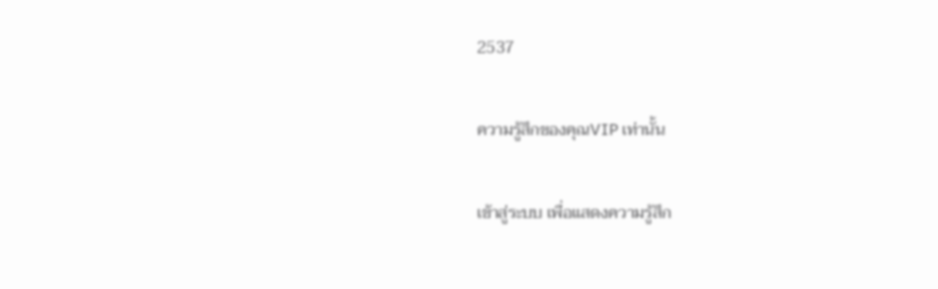2537

ความรู้สึกของคุณVIP เท่านั้น

เข้าสู่ระบบ เพื่อแสดงความรู้สึก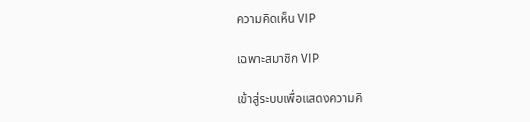ความคิดเห็น VIP

เฉพาะสมาชิก VIP

เข้าสู่ระบบเพื่อแสดงความคิ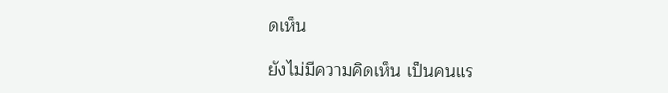ดเห็น

ยังไม่มีความคิดเห็น เป็นคนแร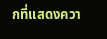กที่แสดงควา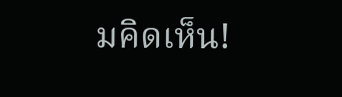มคิดเห็น!